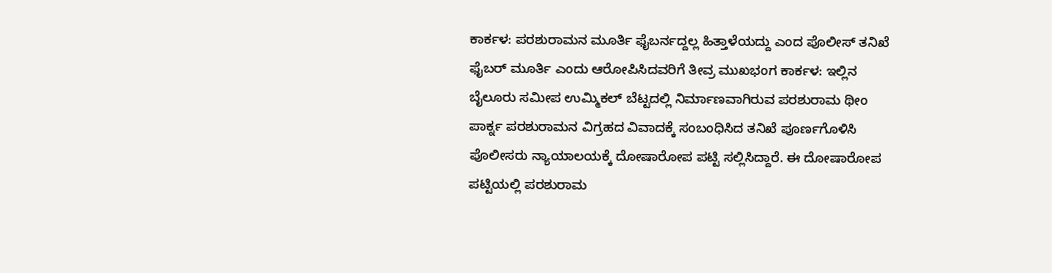ಕಾರ್ಕಳ: ಪರಶುರಾಮನ ಮೂರ್ತಿ ಫೈಬರ್ನದ್ದಲ್ಲ ಹಿತ್ತಾಳೆಯದ್ದು ಎಂದ ಪೊಲೀಸ್ ತನಿಖೆ
ಫೈಬರ್ ಮೂರ್ತಿ ಎಂದು ಆರೋಪಿಸಿದವರಿಗೆ ತೀವ್ರ ಮುಖಭಂಗ ಕಾರ್ಕಳ: ಇಲ್ಲಿನ ಬೈಲೂರು ಸಮೀಪ ಉಮ್ಮಿಕಲ್ ಬೆಟ್ಟದಲ್ಲಿ ನಿರ್ಮಾಣವಾಗಿರುವ ಪರಶುರಾಮ ಥೀಂ ಪಾರ್ಕ್ನ ಪರಶುರಾಮನ ವಿಗ್ರಹದ ವಿವಾದಕ್ಕೆ ಸಂಬಂಧಿಸಿದ ತನಿಖೆ ಪೂರ್ಣಗೊಳಿಸಿ ಪೊಲೀಸರು ನ್ಯಾಯಾಲಯಕ್ಕೆ ದೋಷಾರೋಪ ಪಟ್ಟಿ ಸಲ್ಲಿಸಿದ್ದಾರೆ. ಈ ದೋಷಾರೋಪ ಪಟ್ಟಿಯಲ್ಲಿ ಪರಶುರಾಮ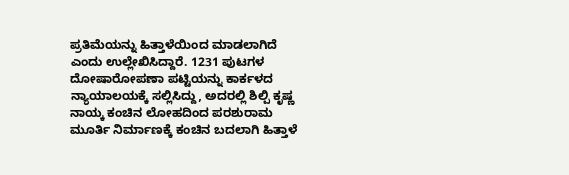ಪ್ರತಿಮೆಯನ್ನು ಹಿತ್ತಾಳೆಯಿಂದ ಮಾಡಲಾಗಿದೆ ಎಂದು ಉಲ್ಲೇಖಿಸಿದ್ದಾರೆ. 1231 ಪುಟಗಳ ದೋಷಾರೋಪಣಾ ಪಟ್ಟಿಯನ್ನು ಕಾರ್ಕಳದ ನ್ಯಾಯಾಲಯಕ್ಕೆ ಸಲ್ಲಿಸಿದ್ದು, ಅದರಲ್ಲಿ ಶಿಲ್ಪಿ ಕೃಷ್ಣ ನಾಯ್ಕ ಕಂಚಿನ ಲೋಹದಿಂದ ಪರಶುರಾಮ ಮೂರ್ತಿ ನಿರ್ಮಾಣಕ್ಕೆ ಕಂಚಿನ ಬದಲಾಗಿ ಹಿತ್ತಾಳೆ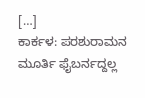[…]
ಕಾರ್ಕಳ: ಪರಶುರಾಮನ ಮೂರ್ತಿ ಫೈಬರ್ನದ್ದಲ್ಲ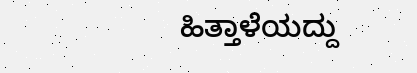ಹಿತ್ತಾಳೆಯದ್ದು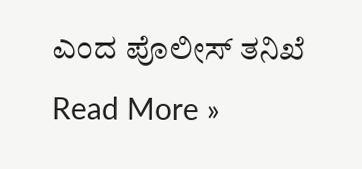ಎಂದ ಪೊಲೀಸ್ ತನಿಖೆ Read More »